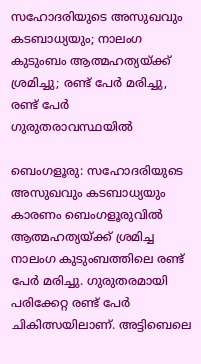സഹോദരിയുടെ അസുഖവും കടബാധ്യയും; നാലംഗ കുടുംബം ആത്മഹത്യയ്ക്ക് ശ്രമിച്ചു; രണ്ട് പേര്‍ മരിച്ചു, രണ്ട് പേര്‍ ഗുരുതരാവസ്ഥയില്‍

ബെംഗളൂരു: സഹോദരിയുടെ അസുഖവും കടബാധ്യയും കാരണം ബെംഗളൂരുവില്‍ ആത്മഹത്യയ്ക്ക് ശ്രമിച്ച നാലംഗ കുടുംബത്തിലെ രണ്ട് പേര്‍ മരിച്ചു. ഗുരുതരമായി പരിക്കേറ്റ രണ്ട് പേര്‍ ചികിത്സയിലാണ്. അട്ടിബെലെ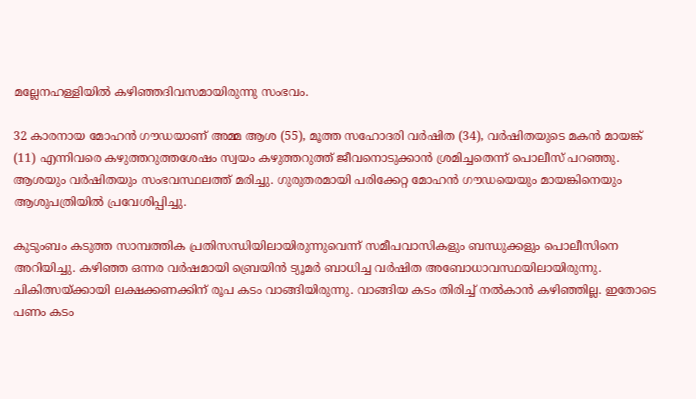മല്ലേനഹള്ളിയില്‍ കഴിഞ്ഞദിവസമായിരുന്നു സംഭവം.

32 കാരനായ മോഹന്‍ ഗൗഡയാണ് അമ്മ ആശ (55), മൂത്ത സഹോദരി വര്‍ഷിത (34), വര്‍ഷിതയുടെ മകന്‍ മായങ്ക് (11) എന്നിവരെ കഴുത്തറുത്തശേഷം സ്വയം കഴുത്തറുത്ത് ജീവനൊടുക്കാന്‍ ശ്രമിച്ചതെന്ന് പൊലീസ് പറഞ്ഞു. ആശയും വര്‍ഷിതയും സംഭവസ്ഥലത്ത് മരിച്ചു. ഗുരുതരമായി പരിക്കേറ്റ മോഹന്‍ ഗൗഡയെയും മായങ്കിനെയും ആശുപത്രിയില്‍ പ്രവേശിപ്പിച്ചു.

കുടുംബം കടുത്ത സാമ്പത്തിക പ്രതിസന്ധിയിലായിരുന്നുവെന്ന് സമീപവാസികളും ബന്ധുക്കളും പൊലീസിനെ അറിയിച്ചു. കഴിഞ്ഞ ഒന്നര വര്‍ഷമായി ബ്രെയിന്‍ ട്യൂമര്‍ ബാധിച്ച വര്‍ഷിത അബോധാവസ്ഥയിലായിരുന്നു. ചികിത്സയ്ക്കായി ലക്ഷക്കണക്കിന് രൂപ കടം വാങ്ങിയിരുന്നു. വാങ്ങിയ കടം തിരിച്ച് നല്‍കാന്‍ കഴിഞ്ഞില്ല. ഇതോടെ പണം കടം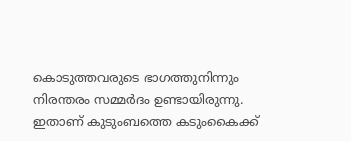കൊടുത്തവരുടെ ഭാഗത്തുനിന്നും നിരന്തരം സമ്മര്‍ദം ഉണ്ടായിരുന്നു. ഇതാണ് കുടുംബത്തെ കടുംകൈക്ക്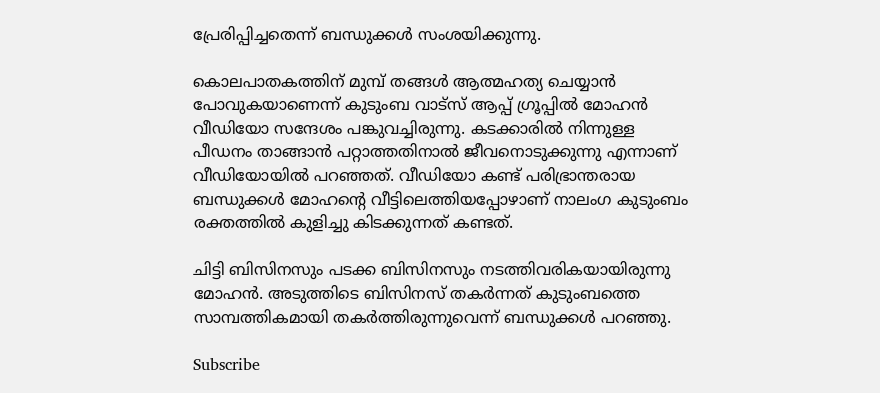പ്രേരിപ്പിച്ചതെന്ന് ബന്ധുക്കള്‍ സംശയിക്കുന്നു.

കൊലപാതകത്തിന് മുമ്പ് തങ്ങള്‍ ആത്മഹത്യ ചെയ്യാന്‍ പോവുകയാണെന്ന് കുടുംബ വാട്‌സ് ആപ്പ് ഗ്രൂപ്പില്‍ മോഹന്‍ വീഡിയോ സന്ദേശം പങ്കുവച്ചിരുന്നു. കടക്കാരില്‍ നിന്നുള്ള പീഡനം താങ്ങാന്‍ പറ്റാത്തതിനാല്‍ ജീവനൊടുക്കുന്നു എന്നാണ് വീഡിയോയില്‍ പറഞ്ഞത്. വീഡിയോ കണ്ട് പരിഭ്രാന്തരായ ബന്ധുക്കള്‍ മോഹന്റെ വീട്ടിലെത്തിയപ്പോഴാണ് നാലംഗ കുടുംബം രക്തത്തില്‍ കുളിച്ചു കിടക്കുന്നത് കണ്ടത്.

ചിട്ടി ബിസിനസും പടക്ക ബിസിനസും നടത്തിവരികയായിരുന്നു മോഹന്‍. അടുത്തിടെ ബിസിനസ് തകര്‍ന്നത് കുടുംബത്തെ സാമ്പത്തികമായി തകര്‍ത്തിരുന്നുവെന്ന് ബന്ധുക്കള്‍ പറഞ്ഞു.

Subscribe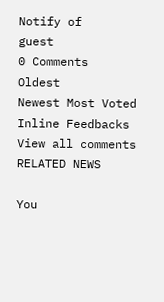Notify of
guest
0 Comments
Oldest
Newest Most Voted
Inline Feedbacks
View all comments
RELATED NEWS

You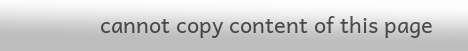cannot copy content of this page